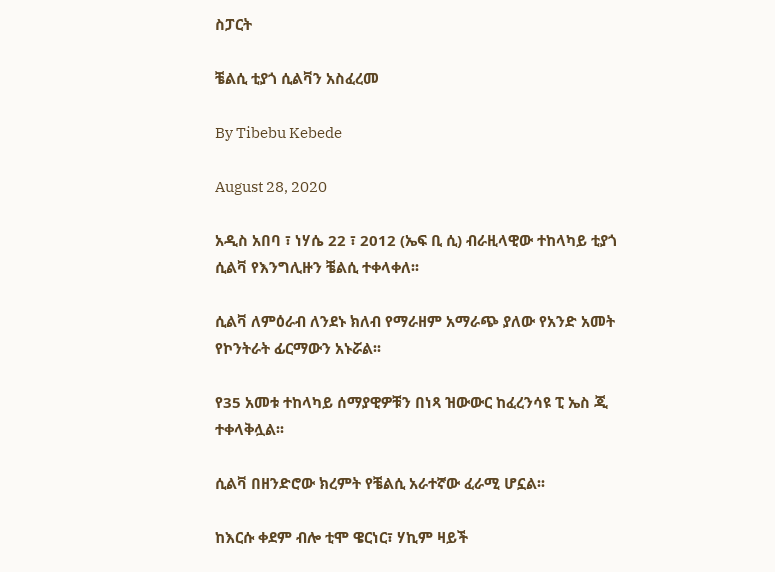ስፓርት

ቼልሲ ቲያጎ ሲልቫን አስፈረመ

By Tibebu Kebede

August 28, 2020

አዲስ አበባ ፣ ነሃሴ 22 ፣ 2012 (ኤፍ ቢ ሲ) ብራዚላዊው ተከላካይ ቲያጎ ሲልቫ የእንግሊዙን ቼልሲ ተቀላቀለ፡፡

ሲልቫ ለምዕራብ ለንደኑ ክለብ የማራዘም አማራጭ ያለው የአንድ አመት የኮንትራት ፊርማውን አኑሯል፡፡

የ35 አመቱ ተከላካይ ሰማያዊዎቹን በነጻ ዝውውር ከፈረንሳዩ ፒ ኤስ ጂ ተቀላቅሏል፡፡

ሲልቫ በዘንድሮው ክረምት የቼልሲ አራተኛው ፈራሚ ሆኗል፡፡

ከእርሱ ቀደም ብሎ ቲሞ ዌርነር፣ ሃኪም ዛይች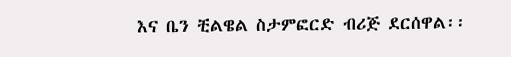እና ቤን ቺልዌል ስታምፎርድ ብሪጅ ደርሰዋል፡፡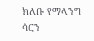ክለቡ የማላንግ ሳርን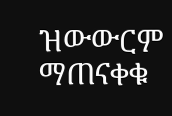ዝውውርም ማጠናቀቁ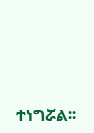ተነግሯል፡፡